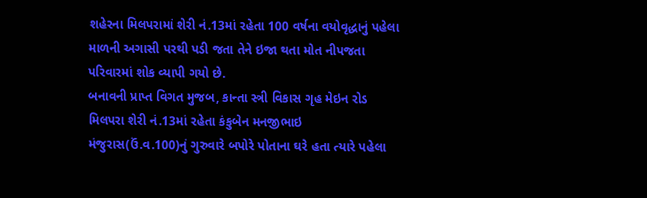શહેરના મિલપરામાં શેરી નં.13માં રહેતા 100 વર્ષના વયોવૃદ્ધાનું પહેલા માળની અગાસી પરથી પડી જતા તેને ઇજા થતા મોત નીપજતા પરિવારમાં શોક વ્યાપી ગયો છે.
બનાવની પ્રાપ્ત વિગત મુજબ, કાન્તા સ્ત્રી વિકાસ ગૃહ મેઇન રોડ મિલપરા શેરી નં.13માં રહેતા કંકુબેન મનજીભાઇ મંજુરાસ(ઉં.વ.100)નું ગુરુવારે બપોરે પોતાના ઘરે હતા ત્યારે પહેલા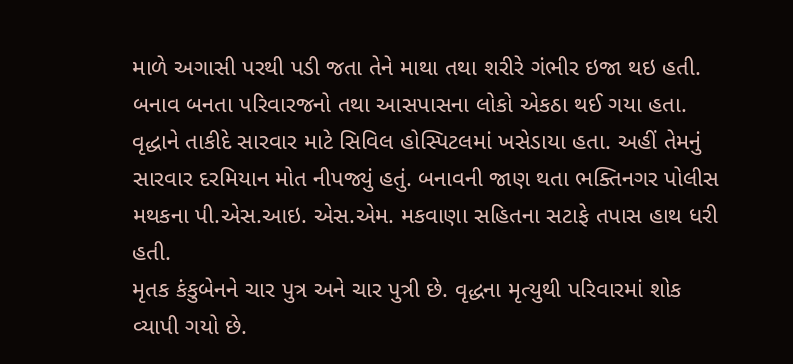માળે અગાસી પરથી પડી જતા તેને માથા તથા શરીરે ગંભીર ઇજા થઇ હતી. બનાવ બનતા પરિવારજનો તથા આસપાસના લોકો એકઠા થઈ ગયા હતા.
વૃદ્ધાને તાકીદે સારવાર માટે સિવિલ હોસ્પિટલમાં ખસેડાયા હતા. અહીં તેમનું સારવાર દરમિયાન મોત નીપજ્યું હતું. બનાવની જાણ થતા ભક્તિનગર પોલીસ મથકના પી.એસ.આઇ. એસ.એમ. મકવાણા સહિતના સટાફે તપાસ હાથ ધરી હતી.
મૃતક કંકુબેનને ચાર પુત્ર અને ચાર પુત્રી છે. વૃદ્ધના મૃત્યુથી પરિવારમાં શોક વ્યાપી ગયો છે.